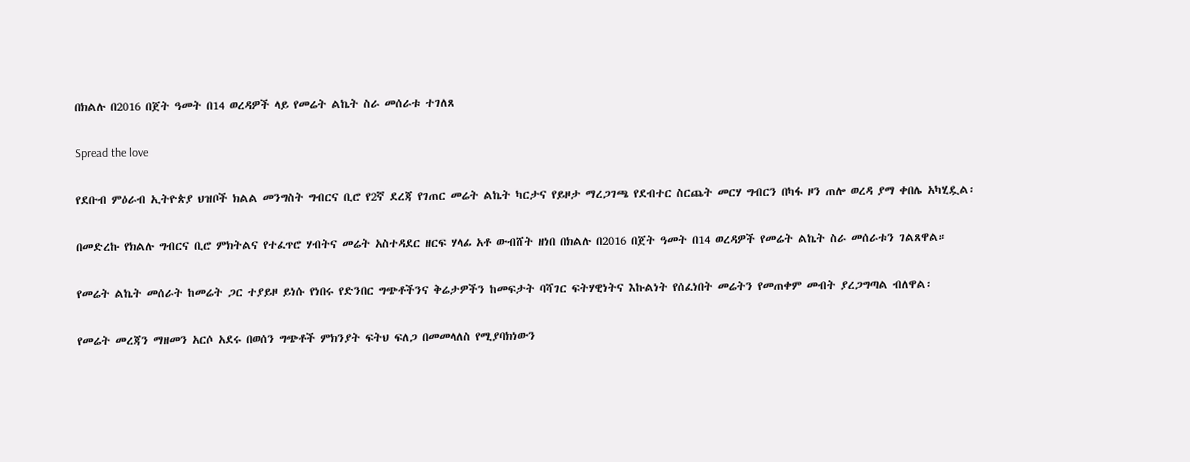በክልሉ በ2016 በጀት ዓመት በ14 ወረዳዎች ላይ የመሬት ልኬት ስራ መሰራቱ ተገለጸ

Spread the love

የደቡብ ምዕራብ ኢትዮጵያ ህዝቦች ክልል መንግስት ግብርና ቢሮ የ2ኛ ደረጃ የገጠር መሬት ልኬት ካርታና የይዞታ ማረጋገጫ የደብተር ስርጨት መርሃ ግብርን በካፋ ዞን ጠሎ ወረዳ ያማ ቀበሌ አካሂዷል፡

በመድረኩ የክልሉ ግብርና ቢሮ ምክትልና የተፈጥሮ ሃብትና መሬት አስተዳደር ዘርፍ ሃላፊ አቶ ውብሸት ዘነበ በክልሉ በ2016 በጀት ዓመት በ14 ወረዳዎች የመሬት ልኬት ስራ መሰራቱን ገልጸዋል።

የመሬት ልኬት መሰራት ከመሬት ጋር ተያይዞ ይነሱ የነበሩ የድንበር ግጭቶችንና ቅሬታዎችን ከመፍታት ባሻገር ፍትሃዊነትና እኩልነት የሰፈነበት መሬትን የመጠቀም መብት ያረጋግጣል ብለዋል፡

የመሬት መረጃን ማዘመን አርሶ አደሩ በወሰን ግጭቶች ምክንያት ፍትህ ፍለጋ በመመላለስ የሚያባክነውን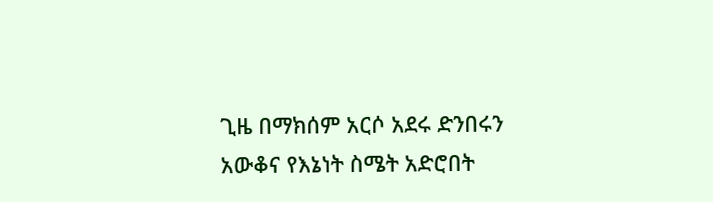ጊዜ በማክሰም አርሶ አደሩ ድንበሩን አውቆና የእኔነት ስሜት አድሮበት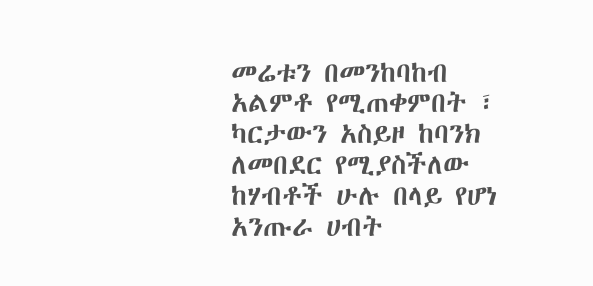መሬቱን በመንከባከብ አልምቶ የሚጠቀምበት ፣ ካርታውን አስይዞ ከባንክ ለመበደር የሚያስችለው ከሃብቶች ሁሉ በላይ የሆነ አንጡራ ሀብት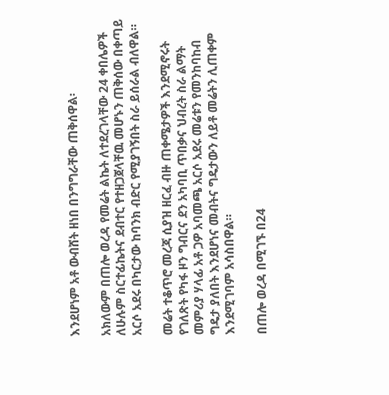እንደሆነም አቶ ውብሸት ዘነበ በንግግራቸው ጠቅሰዋል፡

አክለውም በጠሎ ወረዳ የመሬት ልኬት ለተደረገላቸው 24 ቀበሌዎች ለሁሉም ስርተፊኬትና ደብተር የተዘጋጀላቸዉ መሆኑን ጠቅሰው በቀጣይ አርሶ አደሩ በካርታው ከባንክ ብድር የሚያገኝበት ስራ ይሰራል ብለዋል።

መሬት ተቆጥሮ መረጃ ሲያዝ ዘርፈ ብዙ ጠቀሜታዎች እንደሚኖሩት የገለጽት የካፋ ዞን ግብርና ደን አካባቢ ጥበቃና ህብረት ስራ ልማት መምሪያ ሃላፊ አቶ ጋዎ አባመጫ አርሶ አደሩ መሬቱን የመንከባከብ ግዴታ ያለበት እንደሆነና መብትና ግዴታውን ለይቶ መሬትን ሊጠቀም እንደሚገባም አሳስበዋል።

በጠሎ ወረዳ በሚገኙ በ24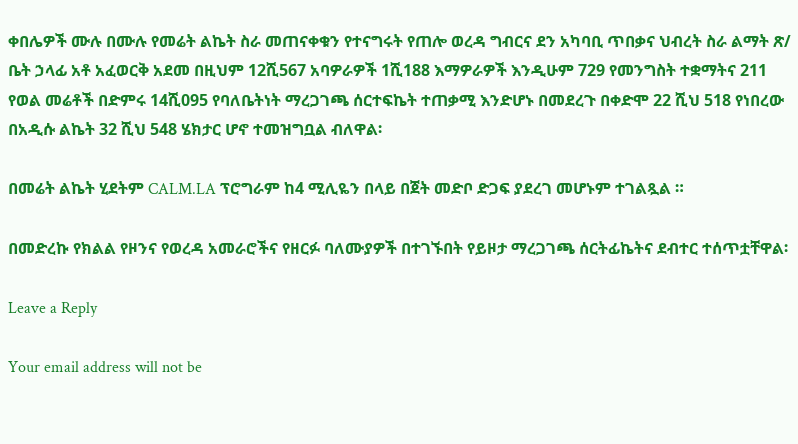ቀበሌዎች ሙሉ በሙሉ የመሬት ልኬት ስራ መጠናቀቁን የተናግሩት የጠሎ ወረዳ ግብርና ደን አካባቢ ጥበቃና ህብረት ስራ ልማት ጽ/ ቤት ኃላፊ አቶ አፈወርቅ አደመ በዚህም 12ሺ567 አባዎራዎች 1ሺ188 እማዎራዎች እንዲሁም 729 የመንግስት ተቋማትና 211 የወል መሬቶች በድምሩ 14ሺ095 የባለቤትነት ማረጋገጫ ሰርተፍኬት ተጠቃሚ እንድሆኑ በመደረጉ በቀድሞ 22 ሺህ 518 የነበረው በአዲሱ ልኬት 32 ሺህ 548 ሄክታር ሆኖ ተመዝግቧል ብለዋል፡

በመሬት ልኬት ሂደትም CALM.LA ፕሮግራም ከ4 ሚሊዬን በላይ በጀት መድቦ ድጋፍ ያደረገ መሆኑም ተገልጿል ።

በመድረኩ የክልል የዞንና የወረዳ አመራሮችና የዘርፉ ባለሙያዎች በተገኙበት የይዞታ ማረጋገጫ ሰርትፊኬትና ደብተር ተሰጥቷቸዋል፡

Leave a Reply

Your email address will not be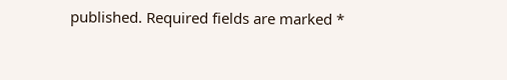published. Required fields are marked *